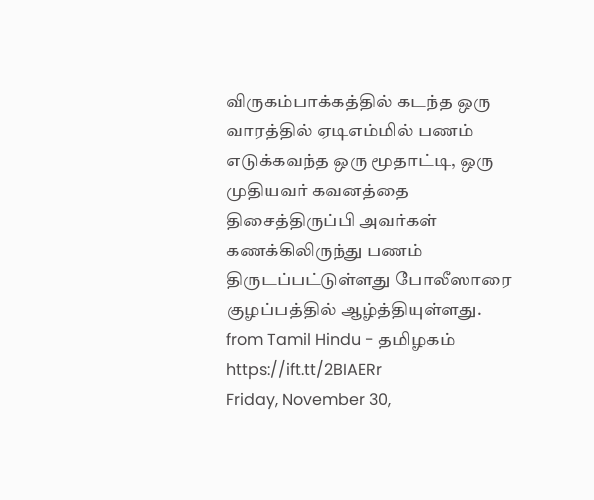விருகம்பாக்கத்தில் கடந்த ஒரு வாரத்தில் ஏடிஎம்மில் பணம் எடுக்கவந்த ஒரு மூதாட்டி, ஒரு முதியவர் கவனத்தை திசைத்திருப்பி அவர்கள் கணக்கிலிருந்து பணம் திருடப்பட்டுள்ளது போலீஸாரை குழப்பத்தில் ஆழ்த்தியுள்ளது.
from Tamil Hindu - தமிழகம் https://ift.tt/2BIAERr
Friday, November 30,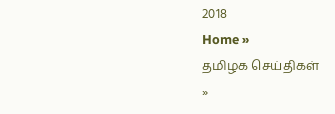2018
Home »
தமிழக செய்திகள்
»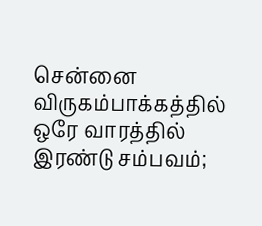சென்னை விருகம்பாக்கத்தில் ஒரே வாரத்தில் இரண்டு சம்பவம்;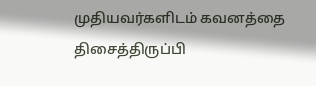முதியவர்களிடம் கவனத்தை திசைத்திருப்பி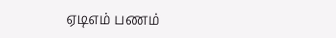ஏடிஎம் பணம்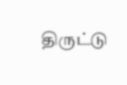திருட்டு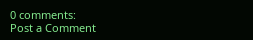0 comments:
Post a Comment